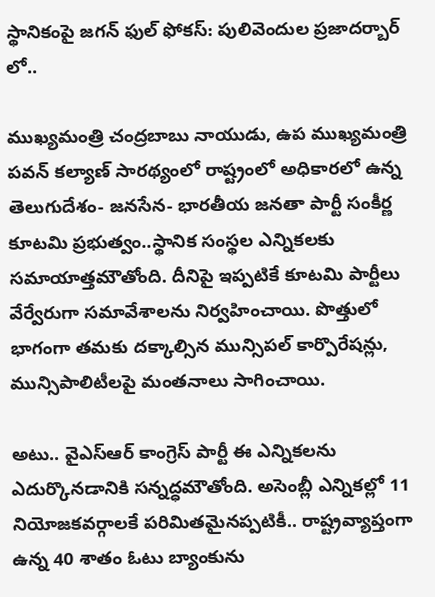స్థానికంపై జగన్ ఫుల్ ఫోకస్: పులివెందుల ప్రజాదర్బార్ లో..

ముఖ్యమంత్రి చంద్రబాబు నాయుడు, ఉప ముఖ్యమంత్రి పవన్ కల్యాణ్ సారథ్యంలో రాష్ట్రంలో అధికారలో ఉన్న తెలుగుదేశం- జనసేన- భారతీయ జనతా పార్టీ సంకీర్ణ కూటమి ప్రభుత్వం..స్థానిక సంస్థల ఎన్నికలకు సమాయాత్తమౌతోంది. దీనిపై ఇప్పటికే కూటమి పార్టీలు వేర్వేరుగా సమావేశాలను నిర్వహించాయి. పొత్తులో భాగంగా తమకు దక్కాల్సిన మున్సిపల్ కార్పొరేషన్లు, మున్సిపాలిటీలపై మంతనాలు సాగించాయి.

అటు.. వైఎస్ఆర్ కాంగ్రెస్ పార్టీ ఈ ఎన్నికలను ఎదుర్కొనడానికి సన్నద్ధమౌతోంది. అసెంబ్లీ ఎన్నికల్లో 11 నియోజకవర్గాలకే పరిమితమైనప్పటికీ.. రాష్ట్రవ్యాప్తంగా ఉన్న 40 శాతం ఓటు బ్యాంకును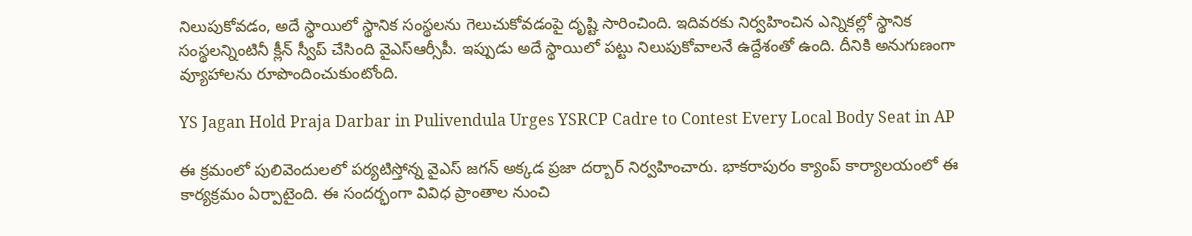నిలుపుకోవడం, అదే స్థాయిలో స్థానిక సంస్థలను గెలుచుకోవడంపై దృష్టి సారించింది. ఇదివరకు నిర్వహించిన ఎన్నికల్లో స్థానిక సంస్థలన్నింటినీ క్లీన్ స్వీప్ చేసింది వైఎస్ఆర్సీపీ. ఇప్పుడు అదే స్థాయిలో పట్టు నిలుపుకోవాలనే ఉద్దేశంతో ఉంది. దీనికి అనుగుణంగా వ్యూహాలను రూపొందించుకుంటోంది.

YS Jagan Hold Praja Darbar in Pulivendula Urges YSRCP Cadre to Contest Every Local Body Seat in AP

ఈ క్రమంలో పులివెందులలో పర్యటిస్తోన్న వైఎస్ జగన్ అక్కడ ప్రజా దర్బార్ నిర్వహించారు. భాకరాపురం క్యాంప్‌ కార్యాలయంలో ఈ కార్యక్రమం ఏర్పాటైంది. ఈ సందర్భంగా వివిధ ప్రాంతాల నుంచి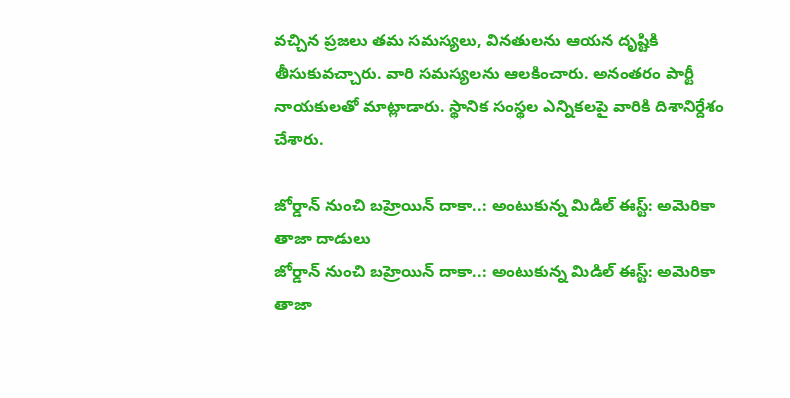వచ్చిన ప్రజలు తమ సమస్యలు, వినతులను ఆయన దృష్టికి తీసుకువచ్చారు. వారి సమస్యలను ఆలకించారు. అనంతరం పార్టీ నాయకులతో మాట్లాడారు. స్థానిక సంస్థల ఎన్నికలపై వారికి దిశానిర్దేశం చేశారు.

జోర్డాన్ నుంచి బహ్రెయిన్ దాకా..: అంటుకున్న మిడిల్ ఈస్ట్: అమెరికా తాజా దాడులు
జోర్డాన్ నుంచి బహ్రెయిన్ దాకా..: అంటుకున్న మిడిల్ ఈస్ట్: అమెరికా తాజా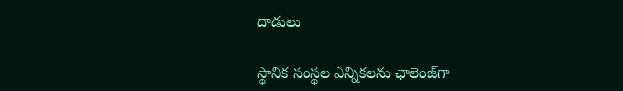దాడులు

స్థానిక సంస్థల ఎన్నికలను ఛాలెంజ్‌గా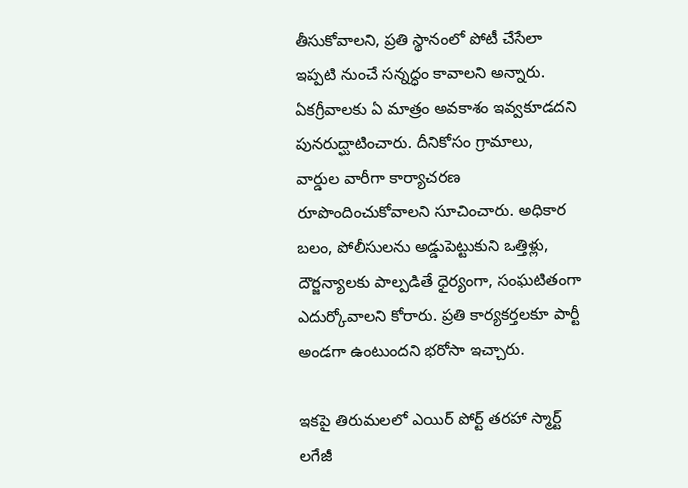తీసుకోవాలని, ప్రతి స్థానంలో పోటీ చేసేలా ఇప్పటి నుంచే సన్నద్ధం కావాలని అన్నారు. ఏకగ్రీవాలకు ఏ మాత్రం అవకాశం ఇవ్వకూడదని పునరుద్ఘాటించారు. దీనికోసం గ్రామాలు, వార్డుల వారీగా కార్యాచరణ రూపొందించుకోవాలని సూచించారు. అధికార బలం, పోలీసులను అడ్డుపెట్టుకుని ఒత్తిళ్లు, దౌర్జన్యాలకు పాల్పడితే ధైర్యంగా, సంఘటితంగా ఎదుర్కోవాలని కోరారు. ప్రతి కార్యకర్తలకూ పార్టీ అండగా ఉంటుందని భరోసా ఇచ్చారు.

ఇకపై తిరుమలలో ఎయిర్ పోర్ట్ తరహా స్మార్ట్ లగేజీ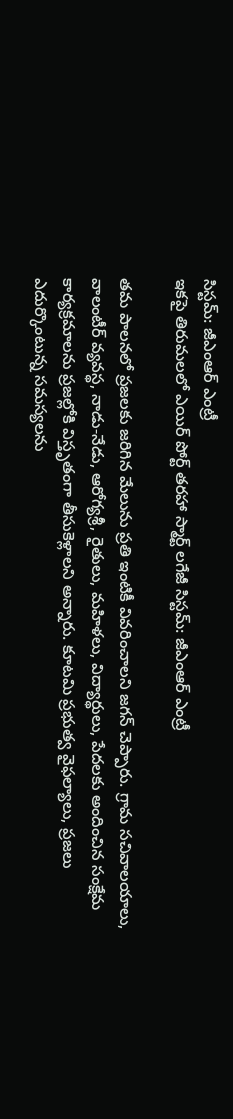సిస్టమ్: జీఎంఆర్ ఎంట్రీ
ఇకపై తిరుమలలో ఎయిర్ పోర్ట్ తరహా స్మార్ట్ లగేజీ సిస్టమ్: జీఎంఆర్ ఎంట్రీ

తమ పాలనలో ప్రజలకు జరిగిన మేలును ప్రతి ఇంటికీ వివరించాలని జగన్ చెప్పారు. గ్రామ సచివాలయాలు, వాలంటీర్‌ వ్యవస్థ, నాడు-నేడు, ఆరోగ్యశ్రీ, రైతులు, మహిళలు, విద్యార్థులు, పేదలకు అందించిన సంక్షేమ కార్యక్రమాలను ప్రజల్లోకి విస్తృతంగా తీసుకెళ్లాలని అన్నారు. కూటమి ప్రభుత్వ వైఫల్యాలు, ప్రజలు ఎదుర్కొంటున్న సమస్యలను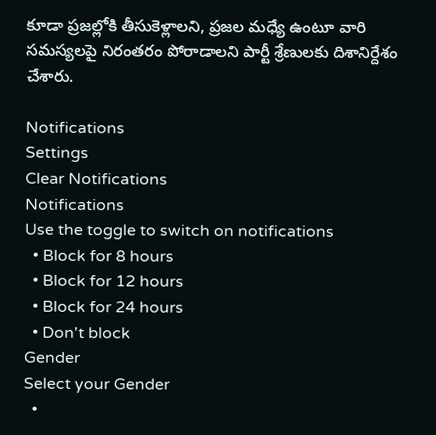కూడా ప్రజల్లోకి తీసుకెళ్లాలని, ప్రజల మధ్యే ఉంటూ వారి సమస్యలపై నిరంతరం పోరాడాలని పార్టీ శ్రేణులకు దిశానిర్దేశం చేశారు.

Notifications
Settings
Clear Notifications
Notifications
Use the toggle to switch on notifications
  • Block for 8 hours
  • Block for 12 hours
  • Block for 24 hours
  • Don't block
Gender
Select your Gender
  •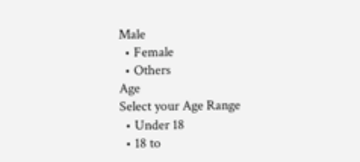Male
  • Female
  • Others
Age
Select your Age Range
  • Under 18
  • 18 to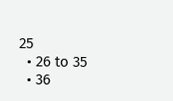25
  • 26 to 35
  • 36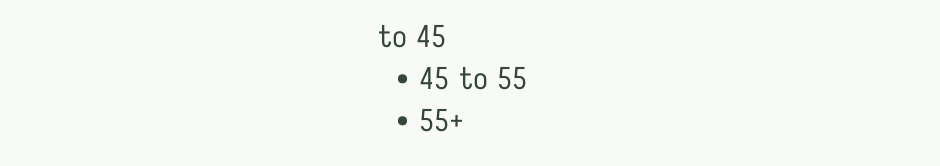to 45
  • 45 to 55
  • 55+